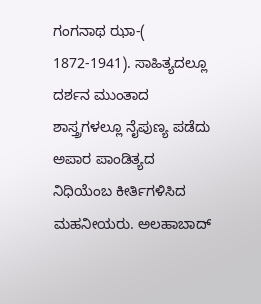ಗಂಗನಾಥ ಝಾ-(     1872-1941). ಸಾಹಿತ್ಯದಲ್ಲೂ ದರ್ಶನ ಮುಂತಾದ ಶಾಸ್ತ್ರಗಳಲ್ಲೂ ನೈಪುಣ್ಯ ಪಡೆದು ಅಪಾರ ಪಾಂಡಿತ್ಯದ ನಿಧಿಯೆಂಬ ಕೀರ್ತಿಗಳಿಸಿದ ಮಹನೀಯರು. ಅಲಹಾಬಾದ್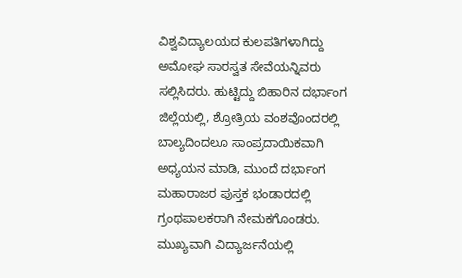ವಿಶ್ವವಿದ್ಯಾಲಯದ ಕುಲಪತಿಗಳಾಗಿದ್ದು ಅಮೋಘ ಸಾರಸ್ವತ ಸೇವೆಯನ್ನಿವರು ಸಲ್ಲಿಸಿದರು. ಹುಟ್ಟಿದ್ದು ಬಿಹಾರಿನ ದರ್ಭಾಂಗ ಜಿಲ್ಲೆಯಲ್ಲಿ, ಶ್ರೋತ್ರಿಯ ವಂಶವೊಂದರಲ್ಲಿ ಬಾಲ್ಯದಿಂದಲೂ ಸಾಂಪ್ರದಾಯಿಕವಾಗಿ ಅಧ್ಯಯನ ಮಾಡಿ, ಮುಂದೆ ದರ್ಭಾಂಗ ಮಹಾರಾಜರ ಪುಸ್ತಕ ಭಂಡಾರದಲ್ಲಿ ಗ್ರಂಥಪಾಲಕರಾಗಿ ನೇಮಕಗೊಂಡರು. ಮುಖ್ಯವಾಗಿ ವಿದ್ಯಾರ್ಜನೆಯಲ್ಲಿ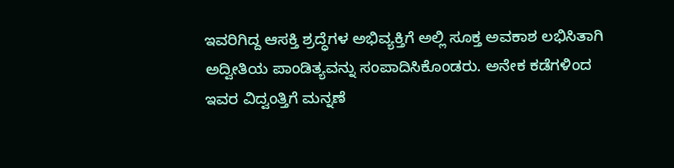ಇವರಿಗಿದ್ದ ಆಸಕ್ತಿ ಶ್ರದ್ಧೆಗಳ ಅಭಿವ್ಯಕ್ತಿಗೆ ಅಲ್ಲಿ ಸೂಕ್ತ ಅವಕಾಶ ಲಭಿಸಿತಾಗಿ ಅದ್ವೀತಿಯ ಪಾಂಡಿತ್ಯವನ್ನು ಸಂಪಾದಿಸಿಕೊಂಡರು. ಅನೇಕ ಕಡೆಗಳಿಂದ ಇವರ ವಿದ್ವಂತ್ತಿಗೆ ಮನ್ನಣೆ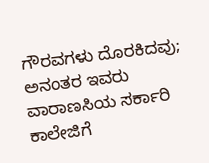ಗೌರವಗಳು ದೊರಕಿದವು; ಅನಂತರ ಇವರು ವಾರಾಣಸಿಯ ಸರ್ಕಾರಿ ಕಾಲೇಜಿಗೆ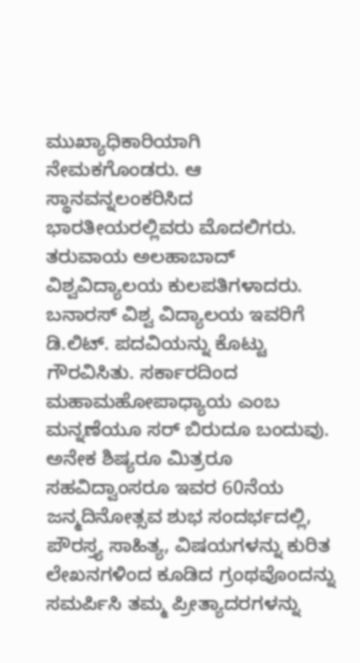ಮುಖ್ಯಾಧಿಕಾರಿಯಾಗಿ ನೇಮಕಗೊಂಡರು. ಆ ಸ್ಥಾನವನ್ನಲಂಕರಿಸಿದ ಭಾರತೀಯರಲ್ಲಿವರು ಮೊದಲಿಗರು. ತರುವಾಯ ಅಲಹಾಬಾದ್ ವಿಶ್ವವಿದ್ಯಾಲಯ ಕುಲಪತಿಗಳಾದರು. ಬನಾರಸ್ ವಿಶ್ವ ವಿದ್ಯಾಲಯ ಇವರಿಗೆ ಡಿ.ಲಿಟ್. ಪದವಿಯನ್ನು ಕೊಟ್ಟು ಗೌರವಿಸಿತು. ಸರ್ಕಾರದಿಂದ ಮಹಾಮಹೋಪಾಧ್ಯಾಯ ಎಂಬ ಮನ್ನಣೆಯೂ ಸರ್ ಬಿರುದೂ ಬಂದುವು. ಅನೇಕ ಶಿಷ್ಯರೂ ಮಿತ್ರರೂ ಸಹವಿದ್ವಾಂಸರೂ ಇವರ 60ನೆಯ ಜನ್ಮದಿನೋತ್ಸವ ಶುಭ ಸಂದರ್ಭದಲ್ಲಿ, ಪೌರಸ್ತ್ಯ ಸಾಹಿತ್ಯ, ವಿಷಯಗಳನ್ನು ಕುರಿತ ಲೇಖನಗಳಿಂದ ಕೂಡಿದ ಗ್ರಂಥವೊಂದನ್ನು ಸಮರ್ಪಿಸಿ ತಮ್ಮ ಪ್ರೀತ್ಯಾದರಗಳನ್ನು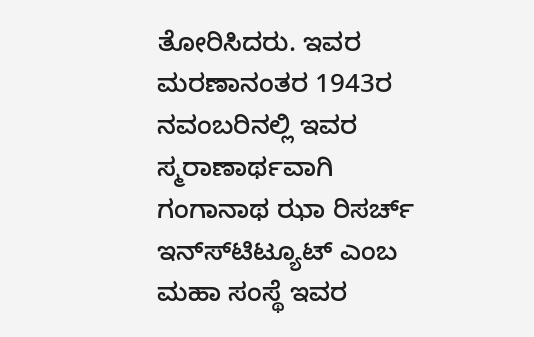ತೋರಿಸಿದರು. ಇವರ ಮರಣಾನಂತರ 1943ರ ನವಂಬರಿನಲ್ಲಿ ಇವರ ಸ್ಮರಾಣಾರ್ಥವಾಗಿ ಗಂಗಾನಾಥ ಝಾ ರಿಸರ್ಚ್ ಇನ್ಸ್‍ಟಿಟ್ಯೂಟ್ ಎಂಬ ಮಹಾ ಸಂಸ್ಥೆ ಇವರ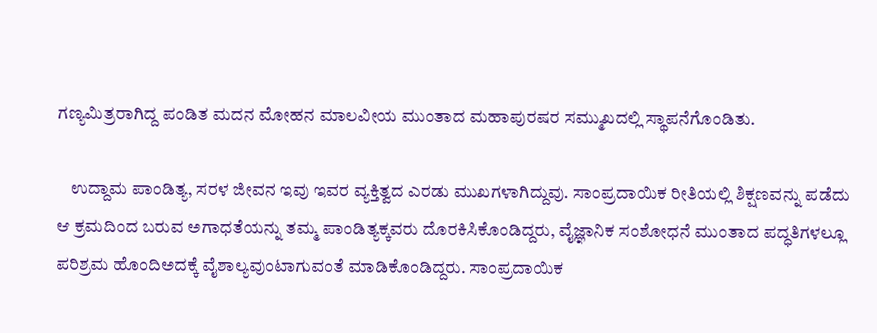ಗಣ್ಯಮಿತ್ರರಾಗಿದ್ದ ಪಂಡಿತ ಮದನ ಮೋಹನ ಮಾಲವೀಯ ಮುಂತಾದ ಮಹಾಪುರಷರ ಸಮ್ಮುಖದಲ್ಲಿ ಸ್ಥಾಪನೆಗೊಂಡಿತು.

    ಉದ್ದಾಮ ಪಾಂಡಿತ್ಯ, ಸರಳ ಜೀವನ ಇವು ಇವರ ವ್ಯಕ್ತಿತ್ವದ ಎರಡು ಮುಖಗಳಾಗಿದ್ದುವು. ಸಾಂಪ್ರದಾಯಿಕ ರೀತಿಯಲ್ಲಿ ಶಿಕ್ಷಣವನ್ನು ಪಡೆದು ಆ ಕ್ರಮದಿಂದ ಬರುವ ಅಗಾಧತೆಯನ್ನು ತಮ್ಮ ಪಾಂಡಿತ್ಯಕ್ಕವರು ದೊರಕಿಸಿಕೊಂಡಿದ್ದರು, ವೈಜ್ಞಾನಿಕ ಸಂಶೋಧನೆ ಮುಂತಾದ ಪದ್ಧತಿಗಳಲ್ಲೂ ಪರಿಶ್ರಮ ಹೊಂದಿಅದಕ್ಕೆ ವೈಶಾಲ್ಯವುಂಟಾಗುವಂತೆ ಮಾಡಿಕೊಂಡಿದ್ದರು. ಸಾಂಪ್ರದಾಯಿಕ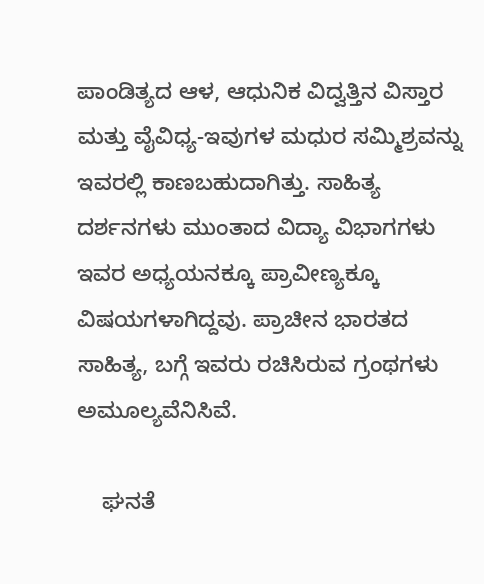ಪಾಂಡಿತ್ಯದ ಆಳ, ಆಧುನಿಕ ವಿದ್ವತ್ತಿನ ವಿಸ್ತಾರ ಮತ್ತು ವೈವಿಧ್ಯ-ಇವುಗಳ ಮಧುರ ಸಮ್ಮಿಶ್ರವನ್ನು ಇವರಲ್ಲಿ ಕಾಣಬಹುದಾಗಿತ್ತು. ಸಾಹಿತ್ಯ ದರ್ಶನಗಳು ಮುಂತಾದ ವಿದ್ಯಾ ವಿಭಾಗಗಳು ಇವರ ಅಧ್ಯಯನಕ್ಕೂ ಪ್ರಾವೀಣ್ಯಕ್ಕೂ ವಿಷಯಗಳಾಗಿದ್ದವು. ಪ್ರಾಚೀನ ಭಾರತದ ಸಾಹಿತ್ಯ, ಬಗ್ಗೆ ಇವರು ರಚಿಸಿರುವ ಗ್ರಂಥಗಳು ಅಮೂಲ್ಯವೆನಿಸಿವೆ.

    ಘನತೆ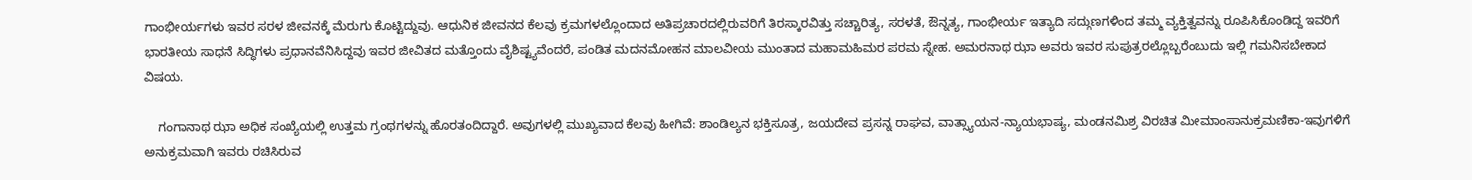ಗಾಂಭೀರ್ಯಗಳು ಇವರ ಸರಳ ಜೀವನಕ್ಕೆ ಮೆರುಗು ಕೊಟ್ಟಿದ್ದುವು. ಆಧುನಿಕ ಜೀವನದ ಕೆಲವು ಕ್ರಮಗಳಲ್ಲೊಂದಾದ ಅತಿಪ್ರಚಾರದಲ್ಲಿರುವರಿಗೆ ತಿರಸ್ಕಾರವಿತ್ತು ಸಚ್ಚಾರಿತ್ಯ, ಸರಳತೆ, ಔನ್ನತ್ಯ, ಗಾಂಭೀರ್ಯ ಇತ್ಯಾದಿ ಸದ್ಗುಣಗಳಿಂದ ತಮ್ಮ ವ್ಯಕ್ತಿತ್ವವನ್ನು ರೂಪಿಸಿಕೊಂಡಿದ್ದ ಇವರಿಗೆ ಭಾರತೀಯ ಸಾಧನೆ ಸಿದ್ಧಿಗಳು ಪ್ರಧಾನವೆನಿಸಿದ್ದವು ಇವರ ಜೀವಿತದ ಮತ್ತೊಂದು ವೈಶಿಷ್ಟ್ಯವೆಂದರೆ, ಪಂಡಿತ ಮದನಮೋಹನ ಮಾಲವೀಯ ಮುಂತಾದ ಮಹಾಮಹಿಮರ ಪರಮ ಸ್ನೇಹ. ಅಮರನಾಥ ಝಾ ಅವರು ಇವರ ಸುಪುತ್ರರಲ್ಲೊಬ್ಬರೆಂಬುದು ಇಲ್ಲಿ ಗಮನಿಸಬೇಕಾದ ವಿಷಯ.

    ಗಂಗಾನಾಥ ಝಾ ಅಧಿಕ ಸಂಖ್ಯೆಯಲ್ಲಿ ಉತ್ತಮ ಗ್ರಂಥಗಳನ್ನು ಹೊರತಂದಿದ್ದಾರೆ. ಅವುಗಳಲ್ಲಿ ಮುಖ್ಯವಾದ ಕೆಲವು ಹೀಗಿವೆ: ಶಾಂಡಿಲ್ಯನ ಭಕ್ತಿಸೂತ್ರ, ಜಯದೇವ ಪ್ರಸನ್ನ ರಾಘವ, ವಾತ್ಸ್ಯಾಯನ-ನ್ಯಾಯಭಾಷ್ಯ, ಮಂಡನಮಿಶ್ರ ವಿರಚಿತ ಮೀಮಾಂಸಾನುಕ್ರಮಣಿಕಾ-ಇವುಗಳಿಗೆ ಅನುಕ್ರಮವಾಗಿ ಇವರು ರಚಿಸಿರುವ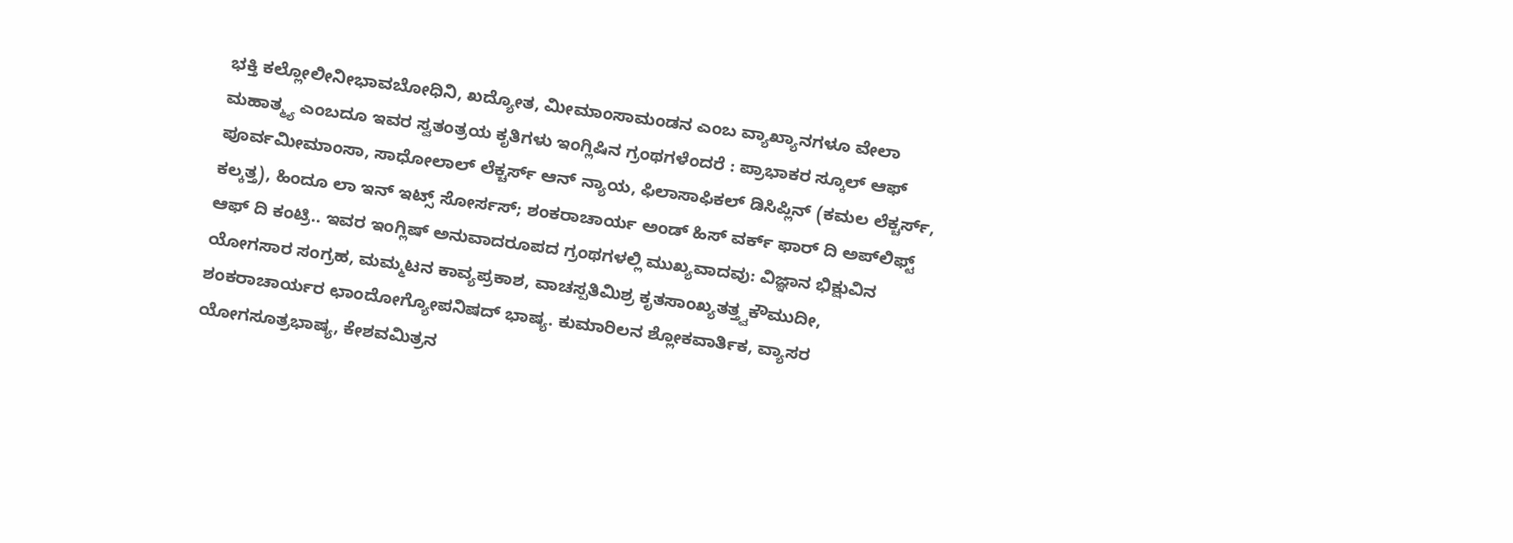ಭಕ್ತಿ ಕಲ್ಲೋಲೀನೀಭಾವಬೋಧಿನಿ, ಖದ್ಯೋತ, ಮೀಮಾಂಸಾಮಂಡನ ಎಂಬ ವ್ಯಾಖ್ಯಾನಗಳೂ ವೇಲಾ ಮಹಾತ್ಮ್ಯ ಎಂಬದೂ ಇವರ ಸ್ವತಂತ್ರಯ ಕೃತಿಗಳು ಇಂಗ್ಲಿಷಿನ ಗ್ರಂಥಗಳೆಂದರೆ : ಪ್ರಾಭಾಕರ ಸ್ಕೂಲ್ ಆಫ್ ಪೂರ್ವಮೀಮಾಂಸಾ, ಸಾಧೋಲಾಲ್ ಲೆಕ್ಚರ್ಸ್ ಆನ್ ನ್ಯಾಯ, ಫಿಲಾಸಾಫಿಕಲ್ ಡಿಸಿಪ್ಲಿನ್ (ಕಮಲ ಲೆಕ್ಚರ್ಸ್, ಕಲ್ಕತ್ತ), ಹಿಂದೂ ಲಾ ಇನ್ ಇಟ್ಸ್ ಸೋರ್ಸಸ್; ಶಂಕರಾಚಾರ್ಯ ಅಂಡ್ ಹಿಸ್ ವರ್ಕ್ ಫಾರ್ ದಿ ಅಪ್‍ಲಿಫ್ಟ್ ಆಫ್ ದಿ ಕಂಟ್ರಿ.. ಇವರ ಇಂಗ್ಲಿಷ್ ಅನುವಾದರೂಪದ ಗ್ರಂಥಗಳಲ್ಲಿ ಮುಖ್ಯವಾದವು: ವಿಜ್ಞಾನ ಭಿಕ್ಷುವಿನ ಯೋಗಸಾರ ಸಂಗ್ರಹ, ಮಮ್ಮಟನ ಕಾವ್ಯಪ್ರಕಾಶ, ವಾಚಸ್ಪತಿಮಿಶ್ರ ಕೃತಸಾಂಖ್ಯತತ್ತ್ವಕೌಮುದೀ, ಶಂಕರಾಚಾರ್ಯರ ಛಾಂದೋಗ್ಯೋಪನಿಷದ್ ಭಾಷ್ಯ. ಕುಮಾರಿಲನ ಶ್ಲೋಕವಾರ್ತಿಕ, ವ್ಯಾಸರ ಯೋಗಸೂತ್ರಭಾಷ್ಯ, ಕೇಶವಮಿತ್ರನ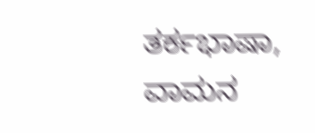ತರ್ಕಭಾಷಾ, ವಾಮನ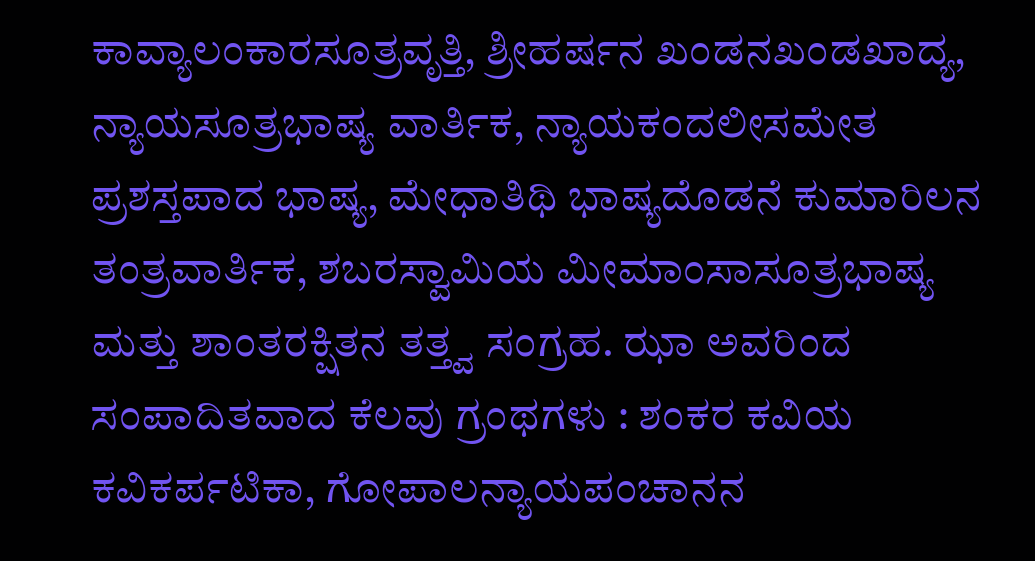ಕಾವ್ಯಾಲಂಕಾರಸೂತ್ರವೃತ್ತಿ, ಶ್ರೀಹರ್ಷನ ಖಂಡನಖಂಡಖಾದ್ಯ, ನ್ಯಾಯಸೂತ್ರಭಾಷ್ಯ ವಾರ್ತಿಕ, ನ್ಯಾಯಕಂದಲೀಸಮೇತ ಪ್ರಶಸ್ತಪಾದ ಭಾಷ್ಯ, ಮೇಧಾತಿಥಿ ಭಾಷ್ಯದೊಡನೆ ಕುಮಾರಿಲನ ತಂತ್ರವಾರ್ತಿಕ, ಶಬರಸ್ವಾಮಿಯ ಮೀಮಾಂಸಾಸೂತ್ರಭಾಷ್ಯ ಮತ್ತು ಶಾಂತರಕ್ಷಿತನ ತತ್ತ್ವ ಸಂಗ್ರಹ. ಝಾ ಅವರಿಂದ ಸಂಪಾದಿತವಾದ ಕೆಲವು ಗ್ರಂಥಗಳು : ಶಂಕರ ಕವಿಯ ಕವಿಕರ್ಪಟಿಕಾ, ಗೋಪಾಲನ್ಯಾಯಪಂಚಾನನ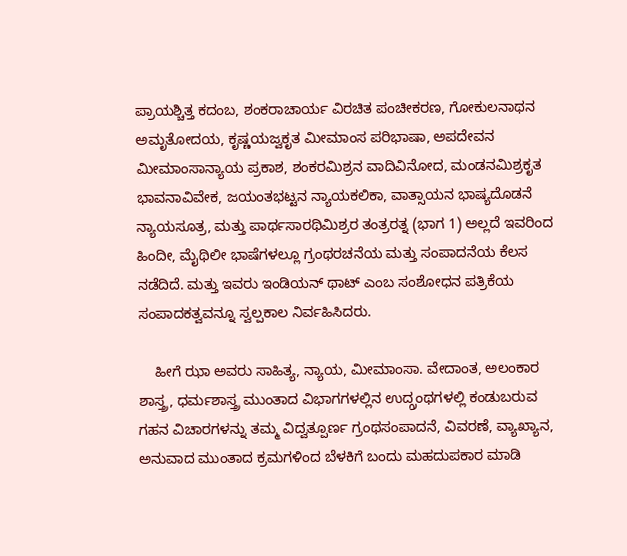ಪ್ರಾಯಶ್ಚಿತ್ತ ಕದಂಬ, ಶಂಕರಾಚಾರ್ಯ ವಿರಚಿತ ಪಂಚೀಕರಣ, ಗೋಕುಲನಾಥನ ಅಮೃತೋದಯ, ಕೃಷ್ಣಯಜ್ವಕೃತ ಮೀಮಾಂಸ ಪರಿಭಾಷಾ, ಅಪದೇವನ ಮೀಮಾಂಸಾನ್ಯಾಯ ಪ್ರಕಾಶ, ಶಂಕರಮಿಶ್ರನ ವಾದಿವಿನೋದ, ಮಂಡನಮಿಶ್ರಕೃತ ಭಾವನಾವಿವೇಕ, ಜಯಂತಭಟ್ಟನ ನ್ಯಾಯಕಲಿಕಾ, ವಾತ್ಸಾಯನ ಭಾಷ್ಯದೊಡನೆ ನ್ಯಾಯಸೂತ್ರ, ಮತ್ತು ಪಾರ್ಥಸಾರಥಿಮಿಶ್ರರ ತಂತ್ರರತ್ನ (ಭಾಗ 1) ಅಲ್ಲದೆ ಇವರಿಂದ ಹಿಂದೀ, ಮೈಥಿಲೀ ಭಾಷೆಗಳಲ್ಲೂ ಗ್ರಂಥರಚನೆಯ ಮತ್ತು ಸಂಪಾದನೆಯ ಕೆಲಸ ನಡೆದಿದೆ. ಮತ್ತು ಇವರು ಇಂಡಿಯನ್ ಥಾಟ್ ಎಂಬ ಸಂಶೋಧನ ಪತ್ರಿಕೆಯ ಸಂಪಾದಕತ್ವವನ್ನೂ ಸ್ವಲ್ಪಕಾಲ ನಿರ್ವಹಿಸಿದರು.

    ಹೀಗೆ ಝಾ ಅವರು ಸಾಹಿತ್ಯ, ನ್ಯಾಯ, ಮೀಮಾಂಸಾ. ವೇದಾಂತ, ಅಲಂಕಾರ ಶಾಸ್ತ್ರ, ಧರ್ಮಶಾಸ್ತ್ರ ಮುಂತಾದ ವಿಭಾಗಗಳಲ್ಲಿನ ಉದ್ಗ್ರಂಥಗಳಲ್ಲಿ ಕಂಡುಬರುವ ಗಹನ ವಿಚಾರಗಳನ್ನು ತಮ್ಮ ವಿದ್ವತ್ಪೂರ್ಣ ಗ್ರಂಥಸಂಪಾದನೆ, ವಿವರಣೆ, ವ್ಯಾಖ್ಯಾನ, ಅನುವಾದ ಮುಂತಾದ ಕ್ರಮಗಳಿಂದ ಬೆಳಕಿಗೆ ಬಂದು ಮಹದುಪಕಾರ ಮಾಡಿ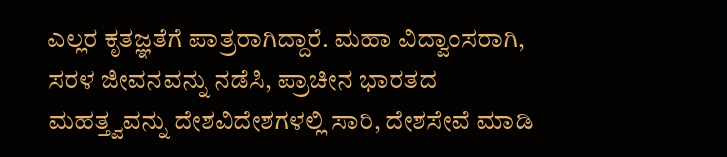ಎಲ್ಲರ ಕೃತಜ್ಞತೆಗೆ ಪಾತ್ರರಾಗಿದ್ದಾರೆ. ಮಹಾ ವಿದ್ವಾಂಸರಾಗಿ, ಸರಳ ಜೀವನವನ್ನು ನಡೆಸಿ, ಪ್ರಾಚೀನ ಭಾರತದ ಮಹತ್ತ್ವವನ್ನು ದೇಶವಿದೇಶಗಳಲ್ಲಿ ಸಾರಿ, ದೇಶಸೇವೆ ಮಾಡಿ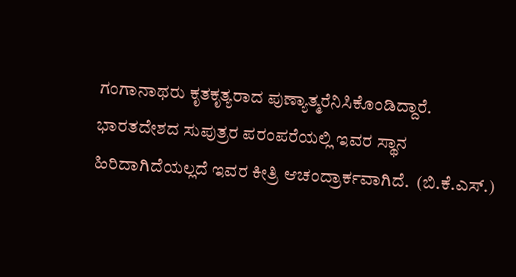ಗಂಗಾನಾಥರು ಕೃತಕೃತ್ಯರಾದ ಪುಣ್ಯಾತ್ಮರೆನಿಸಿಕೊಂಡಿದ್ದಾರೆ. ಭಾರತದೇಶದ ಸುಪುತ್ರರ ಪರಂಪರೆಯಲ್ಲಿ ಇವರ ಸ್ಥಾನ ಹಿರಿದಾಗಿದೆಯಲ್ಲದೆ ಇವರ ಕೀತ್ರಿ ಆಚಂದ್ರಾರ್ಕವಾಗಿದೆ.  (ಬಿ.ಕೆ.ಎಸ್.)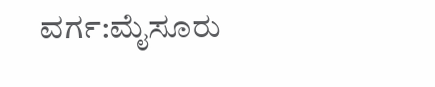ವರ್ಗ:ಮೈಸೂರು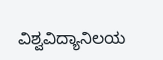ವಿಶ್ವವಿದ್ಯಾನಿಲಯ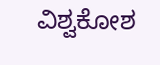ವಿಶ್ವಕೋಶ